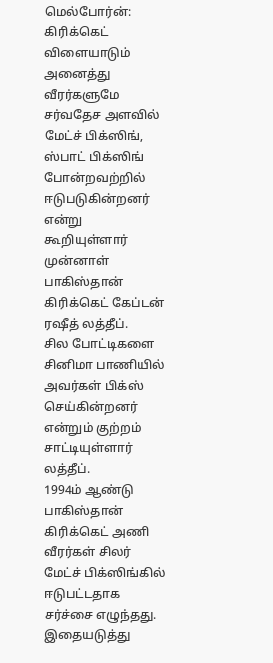மெல்போர்ன்: கிரிக்கெட் விளையாடும் அனைத்து வீரர்களுமே சர்வதேச அளவில் மேட்ச் பிக்ஸிங், ஸ்பாட் பிக்ஸிங் போன்றவற்றில் ஈடுபடுகின்றனர் என்று கூறியுள்ளார் முன்னாள் பாகிஸ்தான் கிரிக்கெட் கேப்டன் ரஷீத் லத்தீப்.
சில போட்டிகளை சினிமா பாணியில் அவர்கள் பிக்ஸ் செய்கின்றனர் என்றும் குற்றம் சாட்டியுள்ளார் லத்தீப்.
1994ம் ஆண்டு பாகிஸ்தான் கிரிக்கெட் அணி வீரர்கள் சிலர் மேட்ச் பிக்ஸிங்கில் ஈடுபட்டதாக சர்ச்சை எழுந்தது. இதையடுத்து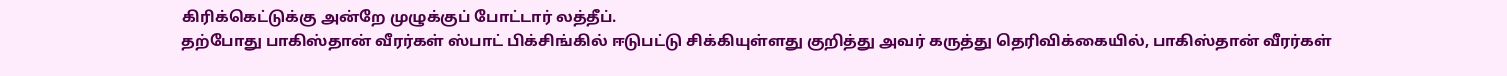கிரிக்கெட்டுக்கு அன்றே முழுக்குப் போட்டார் லத்தீப்.
தற்போது பாகிஸ்தான் வீரர்கள் ஸ்பாட் பிக்சிங்கில் ஈடுபட்டு சிக்கியுள்ளது குறித்து அவர் கருத்து தெரிவிக்கையில், பாகிஸ்தான் வீரர்கள்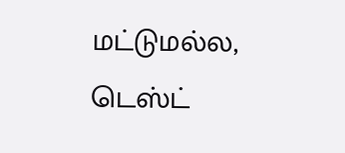மட்டுமல்ல, டெஸ்ட்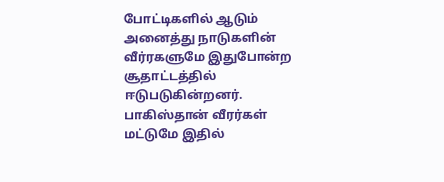போட்டிகளில் ஆடும் அனைத்து நாடுகளின் வீர்ரகளுமே இதுபோன்ற சூதாட்டத்தில் ஈடுபடுகின்றனர்.
பாகிஸ்தான் வீரர்கள் மட்டுமே இதில்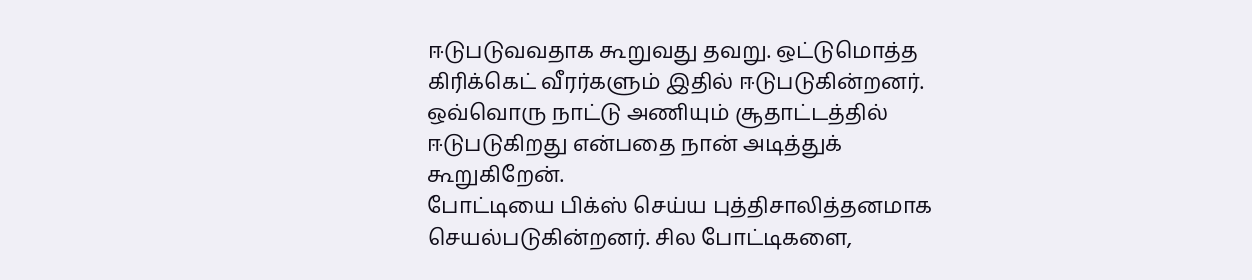ஈடுபடுவவதாக கூறுவது தவறு. ஒட்டுமொத்த கிரிக்கெட் வீரர்களும் இதில் ஈடுபடுகின்றனர். ஒவ்வொரு நாட்டு அணியும் சூதாட்டத்தில் ஈடுபடுகிறது என்பதை நான் அடித்துக் கூறுகிறேன்.
போட்டியை பிக்ஸ் செய்ய புத்திசாலித்தனமாக செயல்படுகின்றனர். சில போட்டிகளை,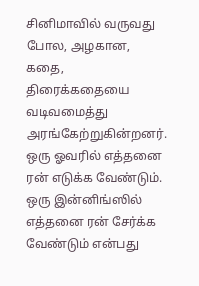சினிமாவில் வருவது போல, அழகான, கதை, திரைக்கதையை வடிவமைத்து அரங்கேற்றுகின்றனர். ஒரு ஓவரில் எத்தனை ரன் எடுக்க வேண்டும். ஒரு இன்னிங்ஸில் எத்தனை ரன் சேர்க்க வேண்டும் என்பது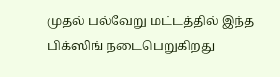முதல் பல்வேறு மட்டத்தில் இந்த பிக்ஸிங் நடைபெறுகிறது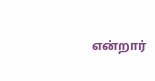என்றார்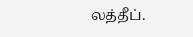லத்தீப்.